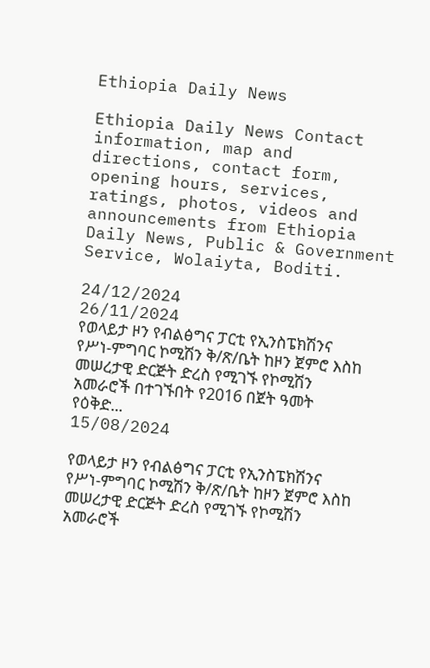Ethiopia Daily News

Ethiopia Daily News Contact information, map and directions, contact form, opening hours, services, ratings, photos, videos and announcements from Ethiopia Daily News, Public & Government Service, Wolaiyta, Boditi.

24/12/2024
26/11/2024
የወላይታ ዞን የብልፅግና ፓርቲ የኢንስፔክሽንና የሥነ-ምግባር ኮሚሽን ቅ/ጽ/ቤት ከዞን ጀምሮ እስከ መሠረታዊ ድርጅት ድረስ የሚገኙ የኮሚሽን አመራሮች በተገኙበት የ2016 በጀት ዓመት የዕቅድ...
15/08/2024

የወላይታ ዞን የብልፅግና ፓርቲ የኢንስፔክሽንና የሥነ-ምግባር ኮሚሽን ቅ/ጽ/ቤት ከዞን ጀምሮ እስከ መሠረታዊ ድርጅት ድረስ የሚገኙ የኮሚሽን አመራሮች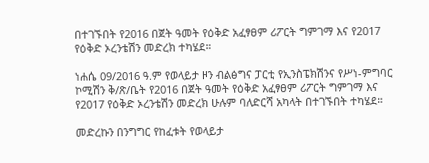በተገኙበት የ2016 በጀት ዓመት የዕቅድ አፈፃፀም ሪፖርት ግምገማ እና የ2017 የዕቅድ ኦረንቴሽን መድረክ ተካሄደ።

ነሐሴ 09/2016 ዓ.ም የወላይታ ዞን ብልፅግና ፓርቲ የኢንስፔክሽንና የሥነ-ምግባር ኮሚሽን ቅ/ጽ/ቤት የ2016 በጀት ዓመት የዕቅድ አፈፃፀም ሪፖርት ግምገማ እና የ2017 የዕቅድ ኦረንቴሽን መድረክ ሁሉም ባለድርሻ አካላት በተገኙበት ተካሄደ።

መድረኩን በንግግር የከፈቱት የወላይታ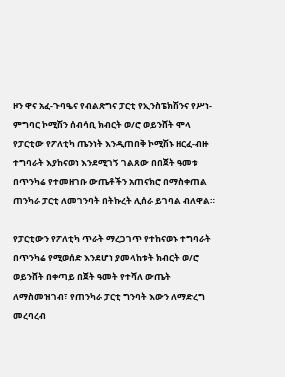ዞን ዋና አፈ-ጉባዔና የብልጽግና ፓርቲ የኢንስፔክሽንና የሥነ-ምግባር ኮሚሽን ሰብሳቢ ክብርት ወ/ሮ ወይንሸት ሞላ የፓርቲው የፖለቲካ ጤንነት እንዲጠበቅ ኮሚሽኑ ዘርፈ-ብዙ ተግባራት እያከናወነ እንደሚገኝ ገልጸው በበጀት ዓመቱ በጥንካሬ የተመዘገቡ ውጤቶችን አጠናክሮ በማስቀጠል ጠንካራ ፓርቲ ለመገንባት በትኩረት ሊሰራ ይገባል ብለዋል።

የፓርቲውን የፖለቲካ ጥራት ማረጋገጥ የተከናወኑ ተግባራት በጥንካሬ የሚወሰድ እንደሆነ ያመላከቱት ክብርት ወ/ሮ ወይንሸት በቀጣይ በጀት ዓመት የተሻለ ውጤት ለማስመዝገብ፣ የጠንካራ ፓርቲ ግንባት እውን ለማድረግ መረባረብ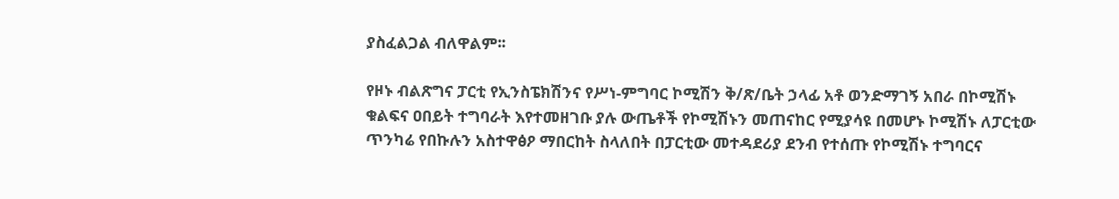ያስፈልጋል ብለዋልም፡፡

የዞኑ ብልጽግና ፓርቲ የኢንስፔክሽንና የሥነ-ምግባር ኮሚሽን ቅ/ጽ/ቤት ኃላፊ አቶ ወንድማገኝ አበራ በኮሚሽኑ ቁልፍና ዐበይት ተግባራት እየተመዘገቡ ያሉ ውጤቶች የኮሚሽኑን መጠናከር የሚያሳዩ በመሆኑ ኮሚሽኑ ለፓርቲው ጥንካሬ የበኩሉን አስተዋፅዖ ማበርከት ስላለበት በፓርቲው መተዳደሪያ ደንብ የተሰጡ የኮሚሽኑ ተግባርና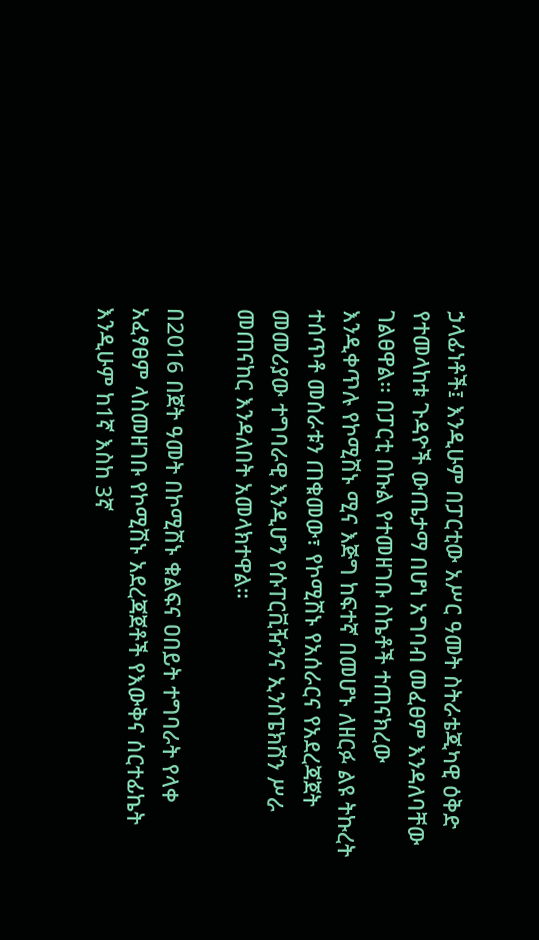ኃላፊነቶች፤ እንዲሁም በፓርቲው አሥር ዓመት ስትራቴጂካዊ ዕቅድ የተመላከቱ ጉዳዮች ውጤታማ በሆነ አግባብ መፈፀም እንዳለባቸው ገልፀዋል፡፡ በፓርቲ በኩል የተመዘገቡ ስኬቶች ተጠናክረው እንዲቀጥሉ የኮሚሽኑ ሚና እጅግ ከፍተኛ በመሆኑ ለዘርፉ ልዩ ትኩረት ተሰጥቶ መሰራቱን ጠቁመው፣ የኮሚሽኑ የአሰራርና የአደረጃጀት መመሪያው ተግባራዊ እንዲሆን የሱፐርቪዥንና ኢንስፔክሽን ሥራ መጠናከር እንዳለበት አመላክተዋል።

በ2016 በጀት ዓመት በኮሚሽኑ ቁልፍና ዐበይት ተግባራት የላቀ አፈፃፀም ላስመዘገቡ የኮሚሽኑ አደረጃጀቶች የእውቅና ሰርተፊኬት እንዲሁም ከ1ኛ እስከ 3ኛ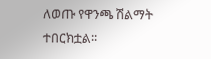ለወጡ የዋንጫ ሽልማት ተበርክቷል፡፡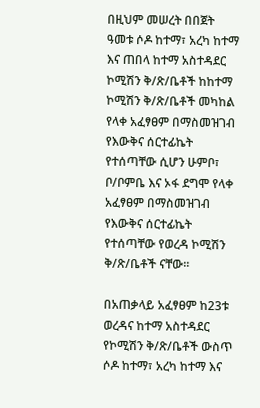በዚህም መሠረት በበጀት ዓመቱ ሶዶ ከተማ፣ አረካ ከተማ እና ጠበላ ከተማ አስተዳደር ኮሚሽን ቅ/ጽ/ቤቶች ከከተማ ኮሚሽን ቅ/ጽ/ቤቶች መካከል የላቀ አፈፃፀም በማስመዝገብ የእውቅና ሰርተፊኬት የተሰጣቸው ሲሆን ሁምቦ፣ ቦ/ቦምቤ እና ኦፋ ደግሞ የላቀ አፈፃፀም በማስመዝገብ የእውቅና ሰርተፊኬት የተሰጣቸው የወረዳ ኮሚሽን ቅ/ጽ/ቤቶች ናቸው፡፡

በአጠቃላይ አፈፃፀም ከ23ቱ ወረዳና ከተማ አስተዳደር የኮሚሽን ቅ/ጽ/ቤቶች ውስጥ ሶዶ ከተማ፣ አረካ ከተማ እና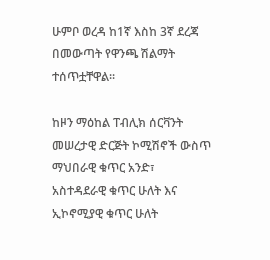ሁምቦ ወረዳ ከ1ኛ እስከ 3ኛ ደረጃ በመውጣት የዋንጫ ሽልማት ተሰጥቷቸዋል፡፡

ከዞን ማዕከል ፐብሊክ ሰርቫንት መሠረታዊ ድርጅት ኮሚሽኖች ውስጥ ማህበራዊ ቁጥር አንድ፣ አስተዳደራዊ ቁጥር ሁለት እና ኢኮኖሚያዊ ቁጥር ሁለት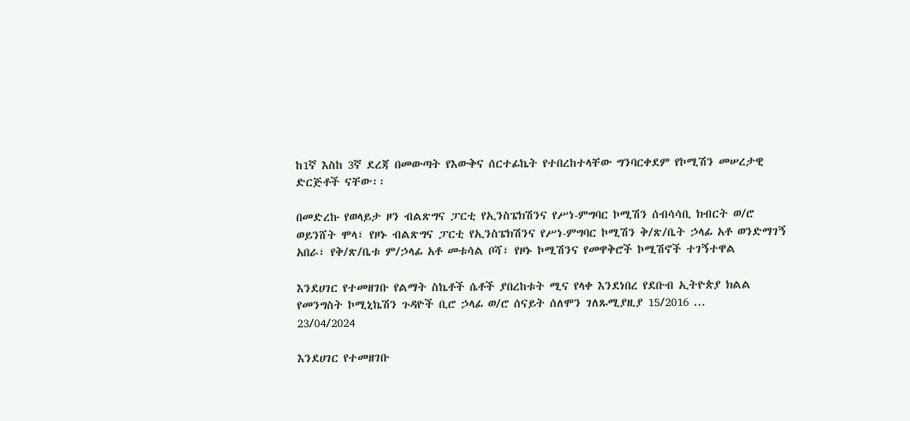ከ1ኛ እስከ 3ኛ ደረጃ በመውጣት የእውቅና ሰርተፊኬት የተበረከተላቸው ግንባርቀደም የኮሚሽን መሠረታዊ ድርጅቶች ናቸው፡፡

በመድረኩ የወላይታ ዞን ብልጽግና ፓርቲ የኢንስፔክሽንና የሥነ-ምግባር ኮሚሽን ሰብሳሳቢ ክብርት ወ/ሮ ወይንሸት ሞላ፣ የዞኑ ብልጽግና ፓርቲ የኢንስፔክሽንና የሥነ-ምግባር ኮሚሽን ቅ/ጽ/ቤት ኃላፊ አቶ ወንድማገኝ አበራ፣ የቅ/ጽ/ቤቱ ም/ኃላፊ አቶ መቱሳል ቦሻ፣ የዞኑ ኮሚሽንና የመዋቅሮች ኮሚሽኖች ተገኝተዋል

እንደሀገር የተመዘገቡ የልማት ስኬቶች ሴቶች ያበረከቱት ሚና የላቀ እንደነበረ የደቡብ ኢትዮጵያ ክልል የመንግስት ኮሚኒኬሽን ጉዳዮች ቢሮ ኃላፊ ወ/ሮ ሰናይት ሰለሞን ገለጹሚያዚያ 15/2016 ...
23/04/2024

እንደሀገር የተመዘገቡ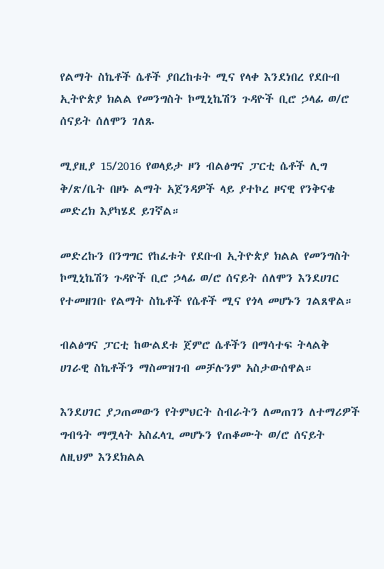የልማት ስኬቶች ሴቶች ያበረከቱት ሚና የላቀ እንደነበረ የደቡብ ኢትዮጵያ ክልል የመንግስት ኮሚኒኬሽን ጉዳዮች ቢሮ ኃላፊ ወ/ሮ ሰናይት ሰለሞን ገለጹ

ሚያዚያ 15/2016 የወላይታ ዞን ብልፅግና ፓርቲ ሴቶች ሊግ ቅ/ጽ/ቤት በዞኑ ልማት አጀንዳዎች ላይ ያተኮረ ዞናዊ የንቅናቄ መድረክ እያካሄደ ይገኛል።

መድረኩን በንግግር የከፈቱት የደቡብ ኢትዮጵያ ክልል የመንግስት ኮሚኒኬሽን ጉዳዮች ቢሮ ኃላፊ ወ/ሮ ሰናይት ሰለሞን እንደሀገር የተመዘገቡ የልማት ስኬቶች የሴቶች ሚና የጎላ መሆኑን ገልጸዋል።

ብልፅግና ፓርቲ ከውልደቱ ጀምሮ ሴቶችን በማሳተፍ ትላልቅ ሀገራዊ ስኬቶችን ማስመዝገብ መቻሉንም አስታውሰዋል።

እንደሀገር ያጋጠመውን የትምህርት ስብራትን ለመጠገን ለተማሪዎች ግብዓት ማሟላት አስፈላጊ መሆኑን የጠቆሙት ወ/ሮ ሰናይት ለዚህም እንደክልል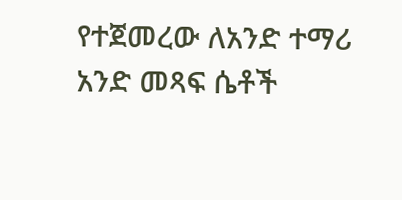የተጀመረው ለአንድ ተማሪ አንድ መጻፍ ሴቶች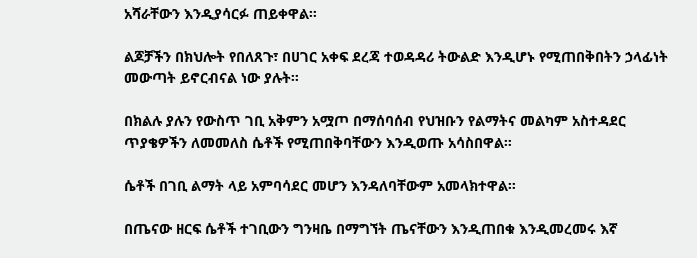አሻራቸውን እንዲያሳርፉ ጠይቀዋል።

ልጆቻችን በክህሎት የበለጸጉ፣ በሀገር አቀፍ ደረጃ ተወዳዳሪ ትውልድ እንዲሆኑ የሚጠበቅበትን ኃላፊነት መውጣት ይኖርብናል ነው ያሉት።

በክልሉ ያሉን የውስጥ ገቢ አቅምን አሟጦ በማሰባሰብ የህዝቡን የልማትና መልካም አስተዳደር ጥያቄዎችን ለመመለስ ሴቶች የሚጠበቅባቸውን እንዲወጡ አሳስበዋል።

ሴቶች በገቢ ልማት ላይ አምባሳደር መሆን እንዳለባቸውም አመላክተዋል።

በጤናው ዘርፍ ሴቶች ተገቢውን ግንዛቤ በማግኘት ጤናቸውን እንዲጠበቁ እንዲመረመሩ እኛ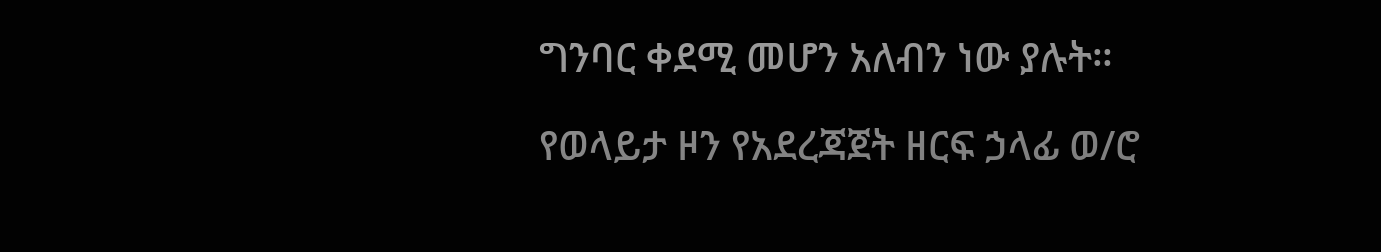ግንባር ቀደሚ መሆን አለብን ነው ያሉት።

የወላይታ ዞን የአደረጃጀት ዘርፍ ኃላፊ ወ/ሮ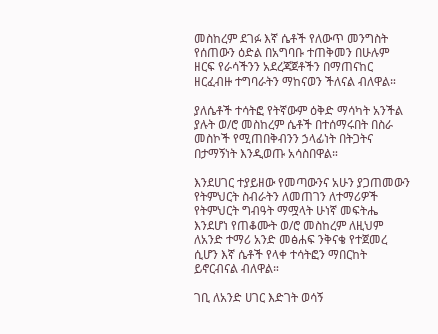መስከረም ደገፉ እኛ ሴቶች የለውጥ መንግስት የሰጠውን ዕድል በአግባቡ ተጠቅመን በሁሉም ዘርፍ የራሳችንን አደረጃጀቶችን በማጠናከር ዘርፈብዙ ተግባራትን ማከናወን ችለናል ብለዋል።

ያለሴቶች ተሳትፎ የትኛውም ዕቅድ ማሳካት አንችል ያሉት ወ/ሮ መስከረም ሴቶች በተሰማሩበት በስራ መስኮች የሚጠበቅብንን ኃላፊነት በትጋትና በታማኝነት እንዲወጡ አሳስበዋል።

እንደሀገር ተያይዘው የመጣውንና አሁን ያጋጠመውን የትምህርት ስብራትን ለመጠገን ለተማሪዎች የትምህርት ግብዓት ማሟላት ሁነኛ መፍትሔ እንደሆነ የጠቆሙት ወ/ሮ መስከረም ለዚህም ለአንድ ተማሪ አንድ መፅሐፍ ንቅናቄ የተጀመረ ሲሆን እኛ ሴቶች የላቀ ተሳትፎን ማበርከት ይኖርብናል ብለዋል።

ገቢ ለአንድ ሀገር እድገት ወሳኝ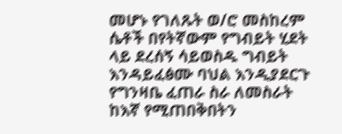መሆኑ የገለጹት ወ/ሮ መስከረም ሴቶች በየትኛውም የግብይት ሂደት ላይ ደረሰኝ ሳይወስዱ ግብይት እንዳይፈፅሙ ባህል እንዲያደርጉ የግንዛቤ ፈጠራ ስራ ለመስራት ከእኛ የሚጠበቅበትን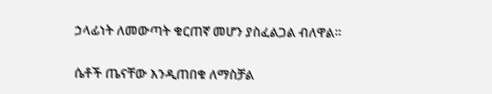ኃላፊነት ለመውጣት ቁርጠኛ መሆን ያስፈልጋል ብለዋል።

ሴቶች ጤናቸው እንዲጠበቁ ለማስቻል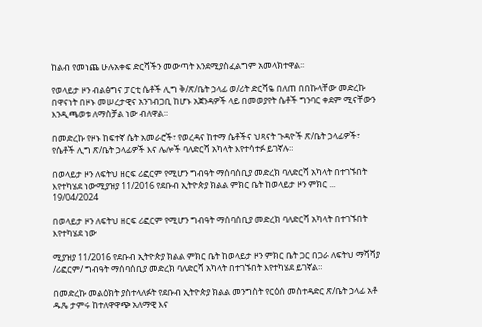ከልብ የመነጨ ሁሉአቀፍ ድርሻችን መውጣት እንደሚያስፈልግም አመላክተዋል፡፡

የወላይታ ዞን ብልፅግና ፓርቲ ሴቶች ሊግ ቅ/ጽ/ቤት ኃላፊ ወ/ሪት ድርሻዬ በለጠ በበኩላቸው መድረኩ በዋናነት በዞኑ መሠረታዊና አንገብጋቢ ከሆኑ አጀንዳዎች ላይ በመወያየት ሴቶች ግንባር ቀደም ሚናቸውን እንዲጫወቱ ለማስቻል ነው ብለዋል።

በመድረኩ የዞኑ ከፍተኛ ሴት አመራሮች፣ የወረዳና ከተማ ሴቶችና ህጻናት ጉዳዮች ጽ/ቤት ኃላፊዎች፣ የሴቶች ሊግ ጽ/ቤት ኃላፊዎች እና ሌሎች ባለድርሻ አካላት እየተሳተፉ ይገኛሉ።

በወላይታ ዞን ለፍትህ ዘርፍ ሪፎርም የሚሆን ግብዓት ማሰባሰቢያ መድረክ ባለድርሻ አካላት በተገኙበት እየተካሄደ ነውሚያዝያ 11/2016 የደቡብ ኢትዮጵያ ክልል ምክር ቤት ከወላይታ ዞን ምክር ...
19/04/2024

በወላይታ ዞን ለፍትህ ዘርፍ ሪፎርም የሚሆን ግብዓት ማሰባሰቢያ መድረክ ባለድርሻ አካላት በተገኙበት እየተካሄደ ነው

ሚያዝያ 11/2016 የደቡብ ኢትዮጵያ ክልል ምክር ቤት ከወላይታ ዞን ምክር ቤት ጋር በጋራ ለፍትህ ማሻሻያ /ሪፎርም/ ግብዓት ማሰባሰቢያ መድረክ ባለድርሻ አካላት በተገኙበት እየተካሄደ ይገኛል።

በመድረኩ መልዕክት ያስተላለፉት የደቡብ ኢትዮጵያ ክልል መንግስት የርዕሰ መስተዳድር ጽ/ቤት ኃላፊ አቶ ዱጼ ታምሩ ከተለዋዋጭ አለማዊ እና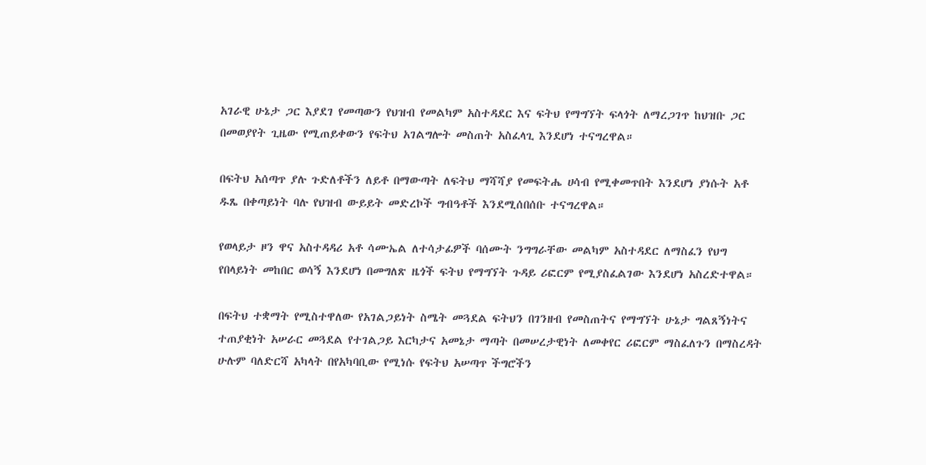አገራዊ ሁኔታ ጋር እያደገ የመጣውን የህዝብ የመልካም አስተዳደር እና ፍትህ የማግኘት ፍላጎት ለማረጋገጥ ከህዝቡ ጋር በመወያየት ጊዜው የሚጠይቀውን የፍትህ አገልግሎት መስጠት አስፈላጊ እንደሆነ ተናግረዋል።

በፍትህ አሰጣጥ ያሉ ጉድለቶችን ለይቶ በማውጣት ለፍትህ ማሻሻያ የመፍትሔ ሀሳብ የሚቀመጥበት እንደሆነ ያነሱት አቶ ዱጼ በቀጣይነት ባሉ የህዝብ ውይይት መድረኮች ግብዓቶች እንደሚሰበሰቡ ተናግረዋል።

የወላይታ ዞን ዋና አስተዳዳሪ አቶ ሳሙኤል ለተሳታፊዎች ባሰሙት ንግግራቸው መልካም አስተዳደር ለማስፈን የህግ የበላይነት መከበር ወሳኝ እንደሆነ በመግለጽ ዜጎች ፍትህ የማግኘት ጉዳይ ሪፎርም የሚያስፈልገው እንደሆነ አስረድተዋል።

በፍትህ ተቋማት የሚስተዋለው የአገልጋይነት ስሜት መጓደል ፍትህን በገንዘብ የመስጠትና የማግኘት ሁኔታ ግልጸኝነትና ተጠያቂነት አሠራር መጓደል የተገልጋይ እርካታና አመኔታ ማጣት በመሠረታዊነት ለመቀየር ሪፎርም ማስፈለጉን በማስረዳት ሁሉም ባለድርሻ አካላት በየአካባቢው የሚነሱ የፍትህ አሠጣጥ ችግሮችን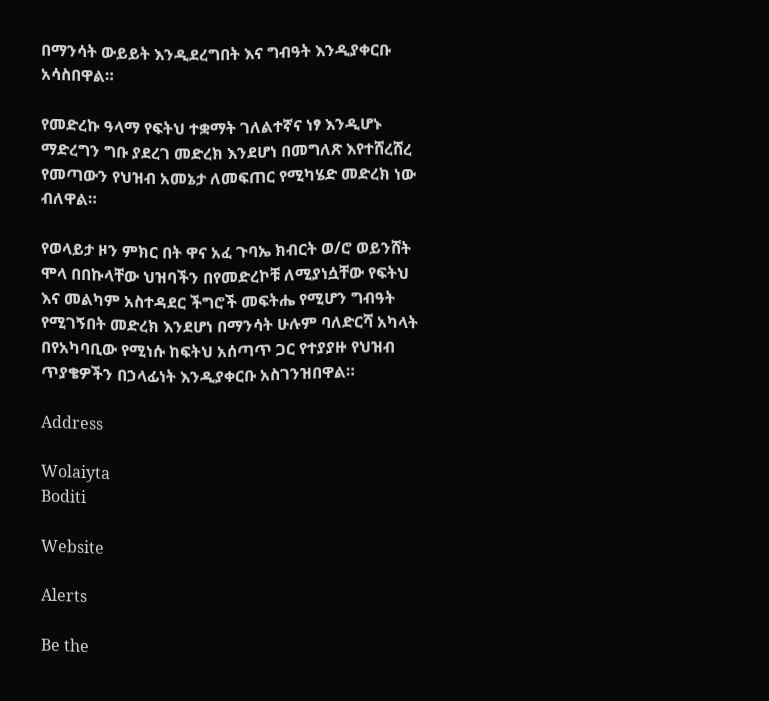በማንሳት ውይይት እንዲደረግበት እና ግብዓት እንዲያቀርቡ አሳስበዋል።

የመድረኩ ዓላማ የፍትህ ተቋማት ገለልተኛና ነፃ እንዲሆኑ ማድረግን ግቡ ያደረገ መድረክ እንደሆነ በመግለጽ እየተሸረሸረ የመጣውን የህዝብ አመኔታ ለመፍጠር የሚካሄድ መድረክ ነው ብለዋል።

የወላይታ ዞን ምክር በት ዋና አፈ ጉባኤ ክብርት ወ/ሮ ወይንሸት ሞላ በበኩላቸው ህዝባችን በየመድረኮቹ ለሚያነሷቸው የፍትህ እና መልካም አስተዳደር ችግሮች መፍትሔ የሚሆን ግብዓት የሚገኝበት መድረክ እንደሆነ በማንሳት ሁሉም ባለድርሻ አካላት በየአካባቢው የሚነሱ ከፍትህ አሰጣጥ ጋር የተያያዙ የህዝብ ጥያቄዎችን በኃላፊነት እንዲያቀርቡ አስገንዝበዋል።

Address

Wolaiyta
Boditi

Website

Alerts

Be the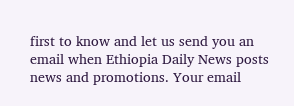first to know and let us send you an email when Ethiopia Daily News posts news and promotions. Your email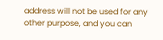address will not be used for any other purpose, and you can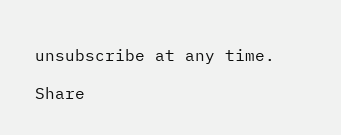unsubscribe at any time.

Share